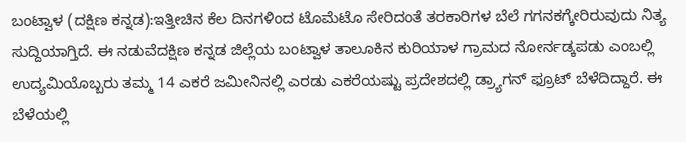ಬಂಟ್ವಾಳ (ದಕ್ಷಿಣ ಕನ್ನಡ):ಇತ್ತೀಚಿನ ಕೆಲ ದಿನಗಳಿಂದ ಟೊಮೆಟೊ ಸೇರಿದಂತೆ ತರಕಾರಿಗಳ ಬೆಲೆ ಗಗನಕಗ್ಕೇರಿರುವುದು ನಿತ್ಯ ಸುದ್ದಿಯಾಗ್ತಿದೆ. ಈ ನಡುವೆದಕ್ಷಿಣ ಕನ್ನಡ ಜಿಲ್ಲೆಯ ಬಂಟ್ವಾಳ ತಾಲೂಕಿನ ಕುರಿಯಾಳ ಗ್ರಾಮದ ನೋರ್ನಡ್ಕಪಡು ಎಂಬಲ್ಲಿ ಉದ್ಯಮಿಯೊಬ್ಬರು ತಮ್ಮ 14 ಎಕರೆ ಜಮೀನಿನಲ್ಲಿ ಎರಡು ಎಕರೆಯಷ್ಟು ಪ್ರದೇಶದಲ್ಲಿ ಡ್ರ್ಯಾಗನ್ ಫ್ರೂಟ್ ಬೆಳೆದಿದ್ದಾರೆ. ಈ ಬೆಳೆಯಲ್ಲಿ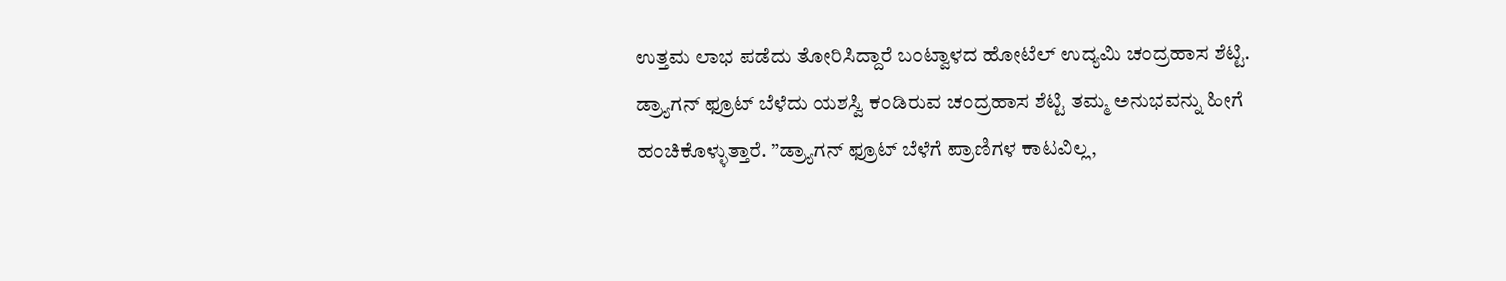ಉತ್ತಮ ಲಾಭ ಪಡೆದು ತೋರಿಸಿದ್ದಾರೆ ಬಂಟ್ವಾಳದ ಹೋಟೆಲ್ ಉದ್ಯಮಿ ಚಂದ್ರಹಾಸ ಶೆಟ್ಟಿ.
ಡ್ರ್ಯಾಗನ್ ಫ್ರೂಟ್ ಬೆಳೆದು ಯಶಸ್ವಿ ಕಂಡಿರುವ ಚಂದ್ರಹಾಸ ಶೆಟ್ಟಿ ತಮ್ಮ ಅನುಭವನ್ನು ಹೀಗೆ ಹಂಚಿಕೊಳ್ಳುತ್ತಾರೆ. ”ಡ್ರ್ಯಾಗನ್ ಫ್ರೂಟ್ ಬೆಳೆಗೆ ಪ್ರಾಣಿಗಳ ಕಾಟವಿಲ್ಲ,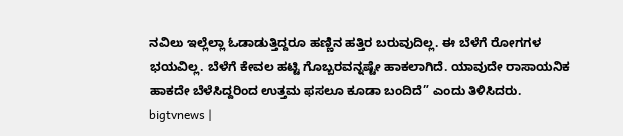ನವಿಲು ಇಲ್ಲೆಲ್ಲಾ ಓಡಾಡುತ್ತಿದ್ದರೂ ಹಣ್ಣಿನ ಹತ್ತಿರ ಬರುವುದಿಲ್ಲ. ಈ ಬೆಳೆಗೆ ರೋಗಗಳ ಭಯವಿಲ್ಲ. ಬೆಳೆಗೆ ಕೇವಲ ಹಟ್ಟಿ ಗೊಬ್ಬರವನ್ನಷ್ಟೇ ಹಾಕಲಾಗಿದೆ. ಯಾವುದೇ ರಾಸಾಯನಿಕ ಹಾಕದೇ ಬೆಳೆಸಿದ್ದರಿಂದ ಉತ್ತಮ ಫಸಲೂ ಕೂಡಾ ಬಂದಿದೆ” ಎಂದು ತಿಳಿಸಿದರು.
bigtvnews |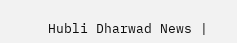Hubli Dharwad News |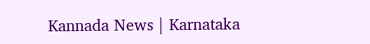Kannada News | Karnataka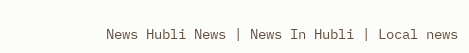News Hubli News | News In Hubli | Local news